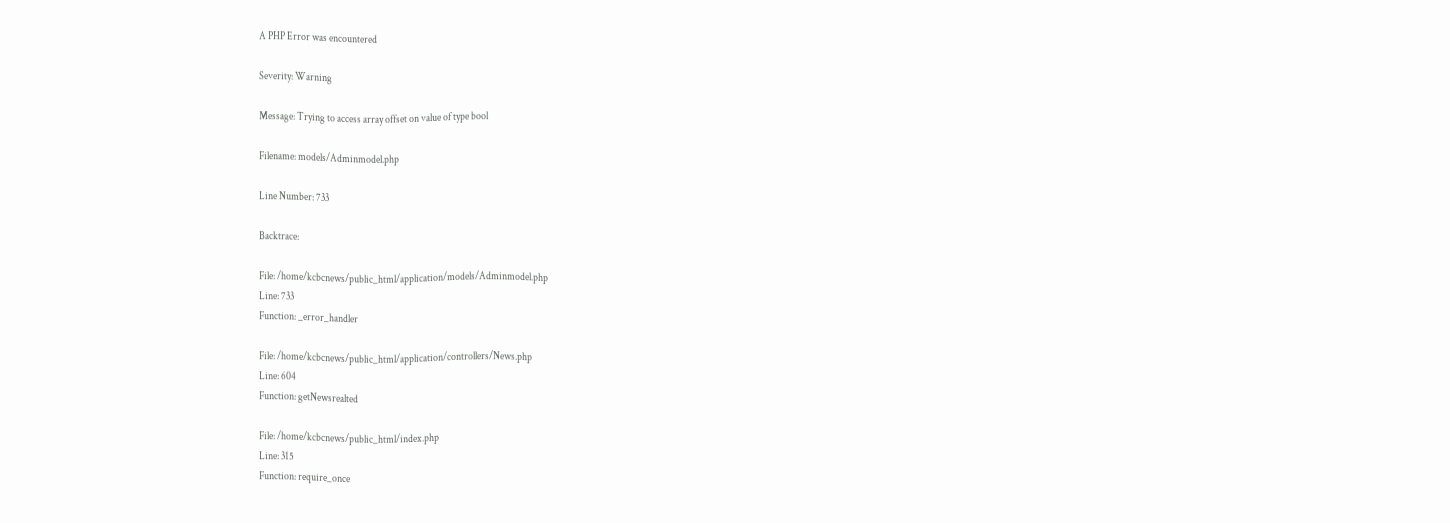A PHP Error was encountered

Severity: Warning

Message: Trying to access array offset on value of type bool

Filename: models/Adminmodel.php

Line Number: 733

Backtrace:

File: /home/kcbcnews/public_html/application/models/Adminmodel.php
Line: 733
Function: _error_handler

File: /home/kcbcnews/public_html/application/controllers/News.php
Line: 604
Function: getNewsrealted

File: /home/kcbcnews/public_html/index.php
Line: 315
Function: require_once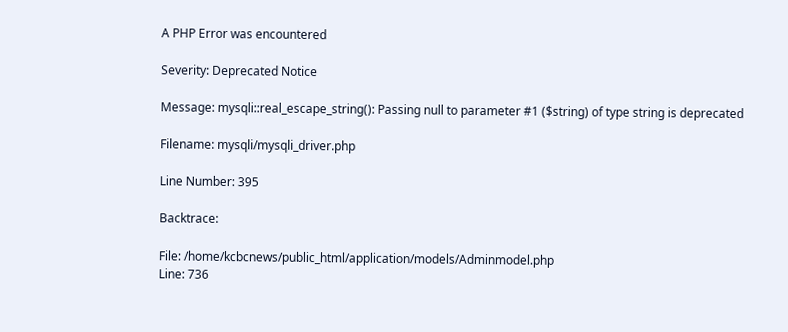A PHP Error was encountered

Severity: Deprecated Notice

Message: mysqli::real_escape_string(): Passing null to parameter #1 ($string) of type string is deprecated

Filename: mysqli/mysqli_driver.php

Line Number: 395

Backtrace:

File: /home/kcbcnews/public_html/application/models/Adminmodel.php
Line: 736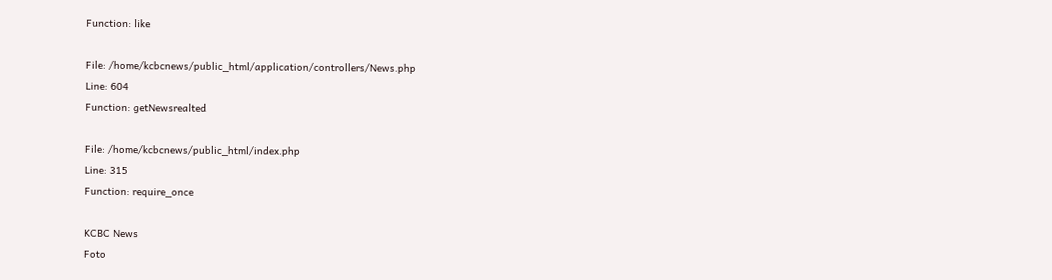Function: like

File: /home/kcbcnews/public_html/application/controllers/News.php
Line: 604
Function: getNewsrealted

File: /home/kcbcnews/public_html/index.php
Line: 315
Function: require_once

KCBC News
Foto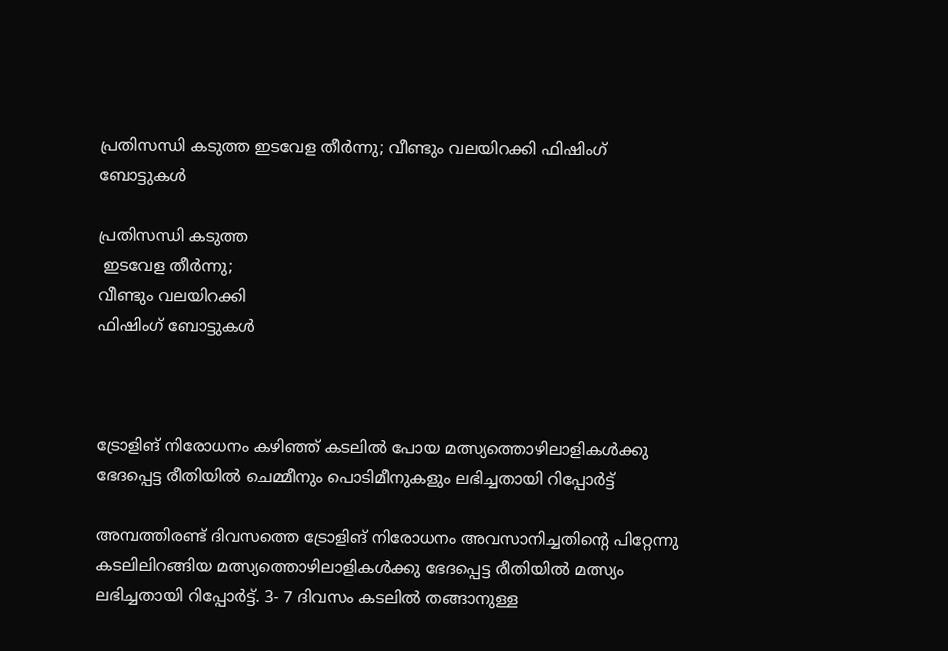പ്രതിസന്ധി കടുത്ത ഇടവേള തീര്‍ന്നു; വീണ്ടും വലയിറക്കി ഫിഷിംഗ് ബോട്ടുകള്‍

പ്രതിസന്ധി കടുത്ത
 ഇടവേള തീര്‍ന്നു;
വീണ്ടും വലയിറക്കി
ഫിഷിംഗ് ബോട്ടുകള്‍



ട്രോളിങ് നിരോധനം കഴിഞ്ഞ് കടലില്‍ പോയ മത്സ്യത്തൊഴിലാളികള്‍ക്കു
ഭേദപ്പെട്ട രീതിയില്‍ ചെമ്മീനും പൊടിമീനുകളും ലഭിച്ചതായി റിപ്പോര്‍ട്ട്

അമ്പത്തിരണ്ട് ദിവസത്തെ ട്രോളിങ് നിരോധനം അവസാനിച്ചതിന്റെ പിറ്റേന്നു കടലിലിറങ്ങിയ മത്സ്യത്തൊഴിലാളികള്‍ക്കു ഭേദപ്പെട്ട രീതിയില്‍ മത്സ്യം ലഭിച്ചതായി റിപ്പോര്‍ട്ട്. 3- 7 ദിവസം കടലില്‍ തങ്ങാനുള്ള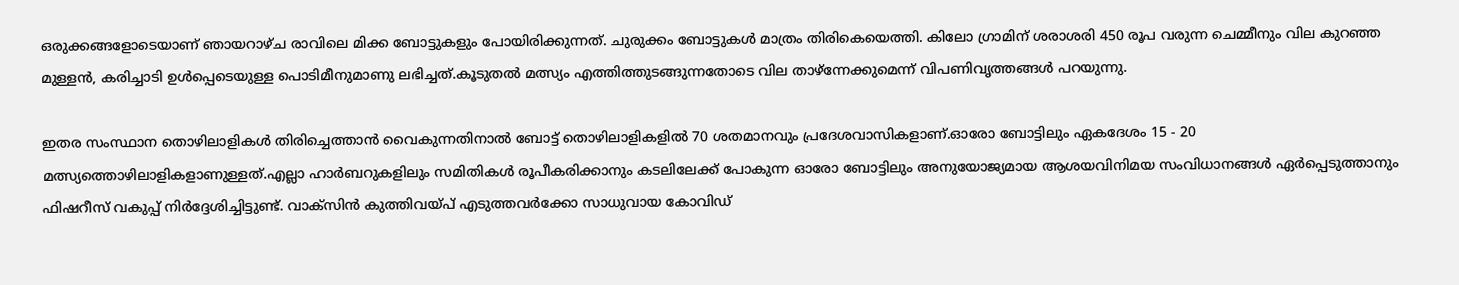ഒരുക്കങ്ങളോടെയാണ് ഞായറാഴ്ച രാവിലെ മിക്ക ബോട്ടുകളും പോയിരിക്കുന്നത്. ചുരുക്കം ബോട്ടുകള്‍ മാത്രം തിരികെയെത്തി. കിലോ ഗ്രാമിന് ശരാശരി 450 രൂപ വരുന്ന ചെമ്മീനും വില കുറഞ്ഞ മുള്ളന്‍, കരിച്ചാടി ഉള്‍പ്പെടെയുള്ള പൊടിമീനുമാണു ലഭിച്ചത്.കൂടുതല്‍ മത്സ്യം എത്തിത്തുടങ്ങുന്നതോടെ വില താഴ്‌ന്നേക്കുമെന്ന് വിപണിവൃത്തങ്ങള്‍ പറയുന്നു.

ഇതര സംസ്ഥാന തൊഴിലാളികള്‍ തിരിച്ചെത്താന്‍ വൈകുന്നതിനാല്‍ ബോട്ട് തൊഴിലാളികളില്‍ 70 ശതമാനവും പ്രദേശവാസികളാണ്.ഓരോ ബോട്ടിലും ഏകദേശം 15 - 20 മത്സ്യത്തൊഴിലാളികളാണുള്ളത്.എല്ലാ ഹാര്‍ബറുകളിലും സമിതികള്‍ രൂപീകരിക്കാനും കടലിലേക്ക് പോകുന്ന ഓരോ ബോട്ടിലും അനുയോജ്യമായ ആശയവിനിമയ സംവിധാനങ്ങള്‍ ഏര്‍പ്പെടുത്താനും ഫിഷറീസ് വകുപ്പ് നിര്‍ദ്ദേശിച്ചിട്ടുണ്ട്. വാക്‌സിന്‍ കുത്തിവയ്പ് എടുത്തവര്‍ക്കോ സാധുവായ കോവിഡ്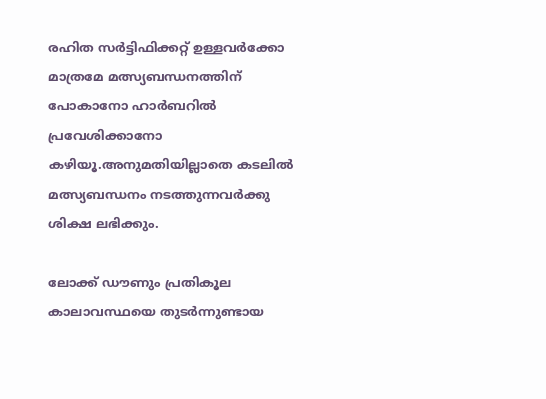രഹിത സര്‍ട്ടിഫിക്കറ്റ് ഉള്ളവര്‍ക്കോ മാത്രമേ മത്സ്യബന്ധനത്തിന് പോകാനോ ഹാര്‍ബറില്‍ പ്രവേശിക്കാനോ കഴിയൂ.അനുമതിയില്ലാതെ കടലില്‍ മത്സ്യബന്ധനം നടത്തുന്നവര്‍ക്കു ശിക്ഷ ലഭിക്കും.

ലോക്ക് ഡൗണും പ്രതികൂല കാലാവസ്ഥയെ തുടര്‍ന്നുണ്ടായ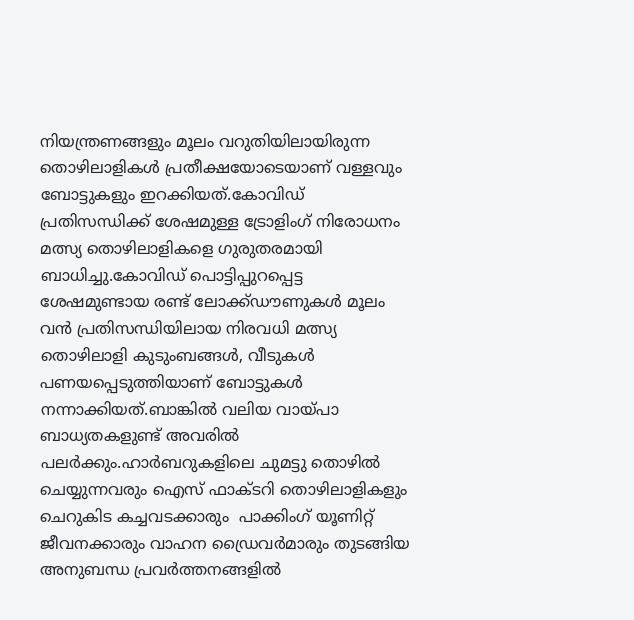നിയന്ത്രണങ്ങളും മൂലം വറുതിയിലായിരുന്ന തൊഴിലാളികള്‍ പ്രതീക്ഷയോടെയാണ് വള്ളവും ബോട്ടുകളും ഇറക്കിയത്.കോവിഡ് പ്രതിസന്ധിക്ക് ശേഷമുള്ള ട്രോളിംഗ് നിരോധനം മത്സ്യ തൊഴിലാളികളെ ഗുരുതരമായി ബാധിച്ചു.കോവിഡ് പൊട്ടിപ്പുറപ്പെട്ട ശേഷമുണ്ടായ രണ്ട് ലോക്ക്ഡൗണുകള്‍ മൂലം വന്‍ പ്രതിസന്ധിയിലായ നിരവധി മത്സ്യ തൊഴിലാളി കുടുംബങ്ങള്‍, വീടുകള്‍ പണയപ്പെടുത്തിയാണ് ബോട്ടുകള്‍ നന്നാക്കിയത്.ബാങ്കില്‍ വലിയ വായ്പാ ബാധ്യതകളുണ്ട് അവരില്‍ പലര്‍ക്കും.ഹാര്‍ബറുകളിലെ ചുമട്ടു തൊഴില്‍ ചെയ്യുന്നവരും ഐസ് ഫാക്ടറി തൊഴിലാളികളും  ചെറുകിട കച്ചവടക്കാരും  പാക്കിംഗ് യൂണിറ്റ് ജീവനക്കാരും വാഹന ഡ്രൈവര്‍മാരും തുടങ്ങിയ അനുബന്ധ പ്രവര്‍ത്തനങ്ങളില്‍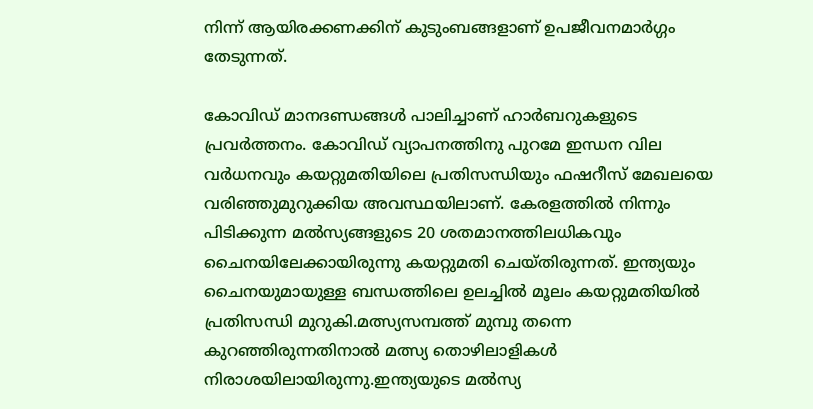നിന്ന് ആയിരക്കണക്കിന് കുടുംബങ്ങളാണ് ഉപജീവനമാര്‍ഗ്ഗം തേടുന്നത്.

കോവിഡ് മാനദണ്ഡങ്ങള്‍ പാലിച്ചാണ് ഹാര്‍ബറുകളുടെ പ്രവര്‍ത്തനം. കോവിഡ് വ്യാപനത്തിനു പുറമേ ഇന്ധന വില വര്‍ധനവും കയറ്റുമതിയിലെ പ്രതിസന്ധിയും ഫഷറീസ് മേഖലയെ വരിഞ്ഞുമുറുക്കിയ അവസ്ഥയിലാണ്. കേരളത്തില്‍ നിന്നും പിടിക്കുന്ന മല്‍സ്യങ്ങളുടെ 20 ശതമാനത്തിലധികവും ചൈനയിലേക്കായിരുന്നു കയറ്റുമതി ചെയ്തിരുന്നത്. ഇന്ത്യയും ചൈനയുമായുള്ള ബന്ധത്തിലെ ഉലച്ചില്‍ മൂലം കയറ്റുമതിയില്‍ പ്രതിസന്ധി മുറുകി.മത്സ്യസമ്പത്ത് മുമ്പു തന്നെ കുറഞ്ഞിരുന്നതിനാല്‍ മത്സ്യ തൊഴിലാളികള്‍ നിരാശയിലായിരുന്നു.ഇന്ത്യയുടെ മല്‍സ്യ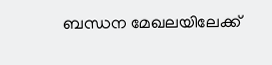ബന്ധന മേഖലയിലേക്ക്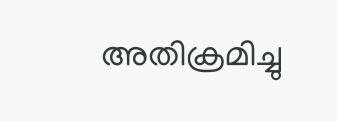അതിക്രമിച്ചു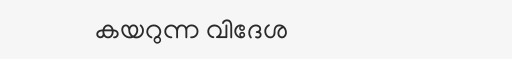കയറുന്ന വിദേശ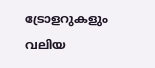ട്രോളറുകളും വലിയ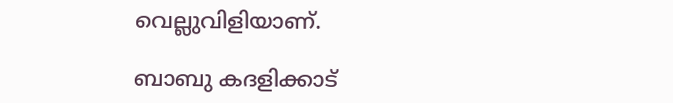വെല്ലുവിളിയാണ്.

ബാബു കദളിക്കാട്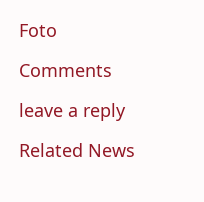Foto

Comments

leave a reply

Related News